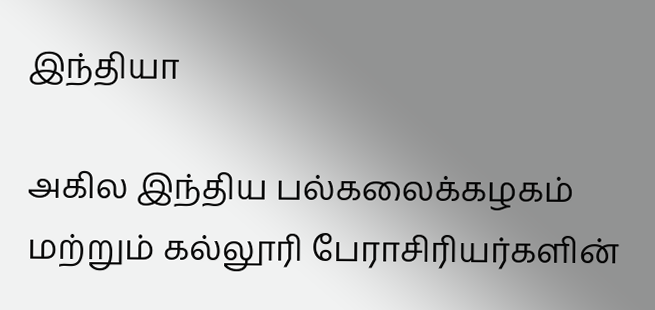இந்தியா

அகில இந்திய பல்கலைக்கழகம் மற்றும் கல்லூரி பேராசிரியர்களின்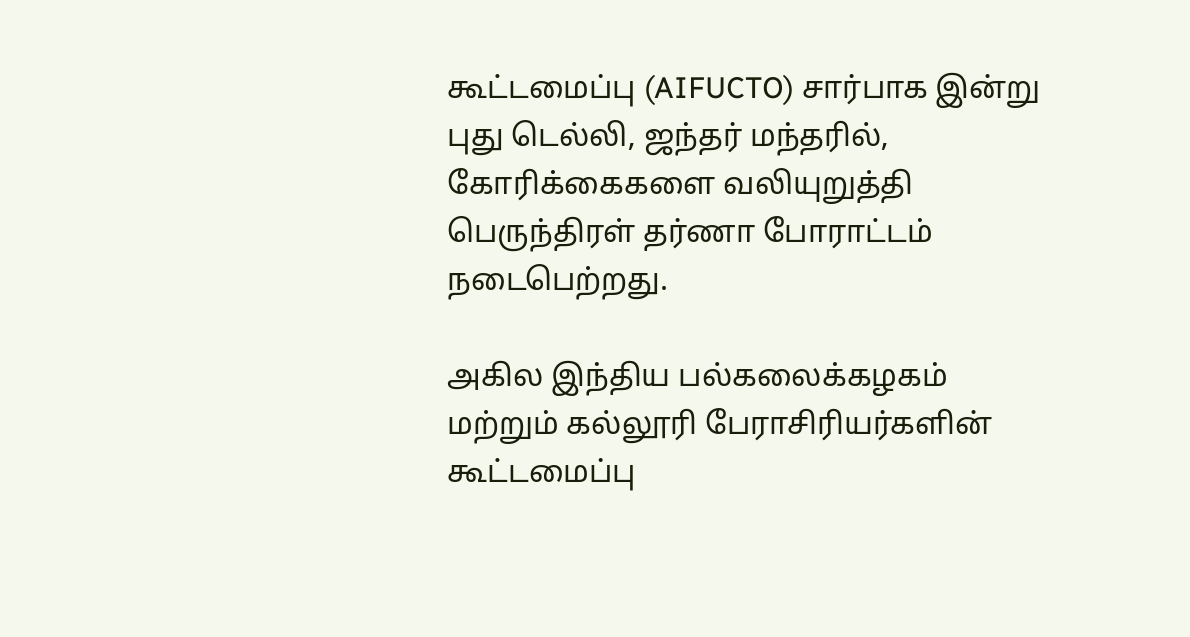கூட்டமைப்பு (AIFUCTO) சார்பாக இன்று புது டெல்லி, ஜந்தர் மந்தரில், கோரிக்கைகளை வலியுறுத்தி பெருந்திரள் தர்ணா போராட்டம் நடைபெற்றது.

அகில இந்திய பல்கலைக்கழகம் மற்றும் கல்லூரி பேராசிரியர்களின் கூட்டமைப்பு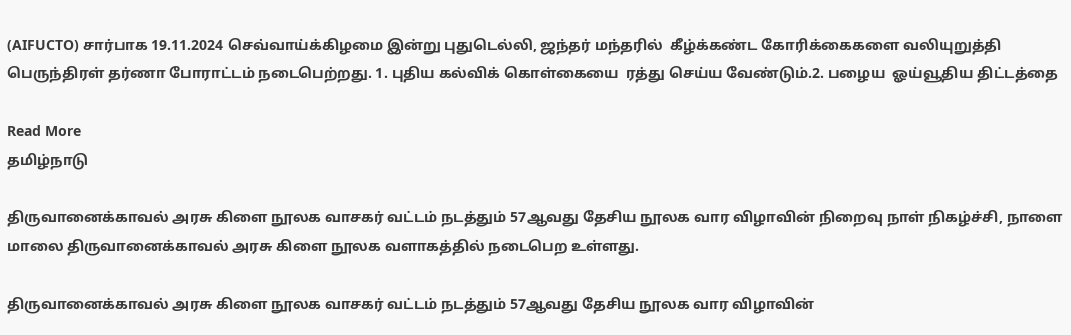(AIFUCTO) சார்பாக 19.11.2024 செவ்வாய்க்கிழமை இன்று புதுடெல்லி, ஜந்தர் மந்தரில்  கீழ்க்கண்ட கோரிக்கைகளை வலியுறுத்தி பெருந்திரள் தர்ணா போராட்டம் நடைபெற்றது. 1. புதிய கல்விக் கொள்கையை  ரத்து செய்ய வேண்டும்.2. பழைய  ஓய்வூதிய திட்டத்தை

Read More
தமிழ்நாடு

திருவானைக்காவல் அரசு கிளை நூலக வாசகர் வட்டம் நடத்தும் 57ஆவது தேசிய நூலக வார விழாவின் நிறைவு நாள் நிகழ்ச்சி, நாளை மாலை திருவானைக்காவல் அரசு கிளை நூலக வளாகத்தில் நடைபெற உள்ளது.

திருவானைக்காவல் அரசு கிளை நூலக வாசகர் வட்டம் நடத்தும் 57ஆவது தேசிய நூலக வார விழாவின்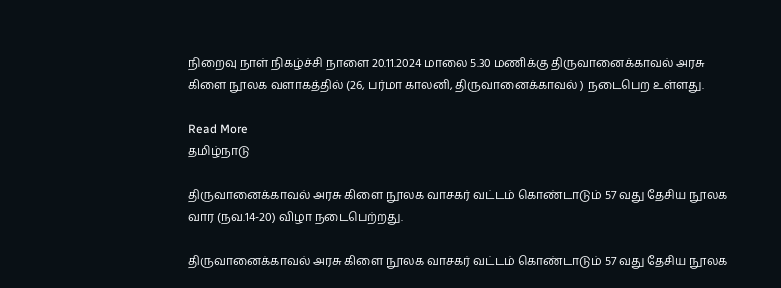நிறைவு நாள் நிகழ்ச்சி நாளை 20.11.2024 மாலை 5.30 மணிக்கு திருவானைக்காவல் அரசு கிளை நூலக வளாகத்தில் (26, பர்மா காலனி, திருவானைக்காவல் ) நடைபெற உள்ளது.

Read More
தமிழ்நாடு

திருவானைக்காவல் அரசு கிளை நூலக வாசகர் வட்டம் கொண்டாடும் 57 வது தேசிய நூலக வார (நவ.14-20) விழா நடைபெற்றது.

திருவானைக்காவல் அரசு கிளை நூலக வாசகர் வட்டம் கொண்டாடும் 57 வது தேசிய நூலக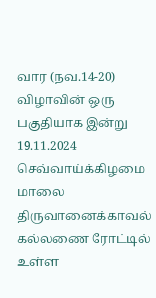வார (நவ.14-20) விழாவின் ஒரு பகுதியாக இன்று 19.11.2024 செவ்வாய்க்கிழமை மாலை திருவானைக்காவல் கல்லணை ரோட்டில் உள்ள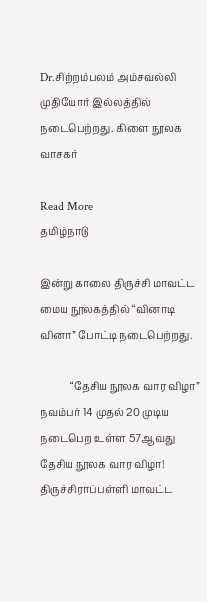Dr.சிற்றம்பலம் அம்சவல்லி முதியோர் இல்லத்தில் நடைபெற்றது. கிளை நூலக வாசகர்

Read More
தமிழ்நாடு

இன்று காலை திருச்சி மாவட்ட மைய நூலகத்தில் “வினாடி வினா” போட்டி நடைபெற்றது.

            “தேசிய நூலக வார விழா” நவம்பர் 14 முதல் 20 முடிய நடைபெற உள்ள 57ஆவது தேசிய நூலக வார விழா! திருச்சிராப்பள்ளி மாவட்ட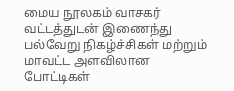மைய நூலகம் வாசகர் வட்டத்துடன் இணைந்து பல்வேறு நிகழ்ச்சிகள் மற்றும் மாவட்ட அளவிலான போட்டிகள்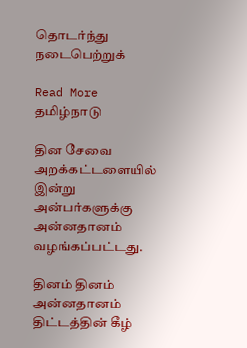தொடர்ந்து நடைபெற்றுக்

Read More
தமிழ்நாடு

தின சேவை அறக்கட்டளையில் இன்று அன்பர்களுக்கு அன்னதானம் வழங்கப்பட்டது.

தினம் தினம் அன்னதானம் திட்டத்தின் கீழ்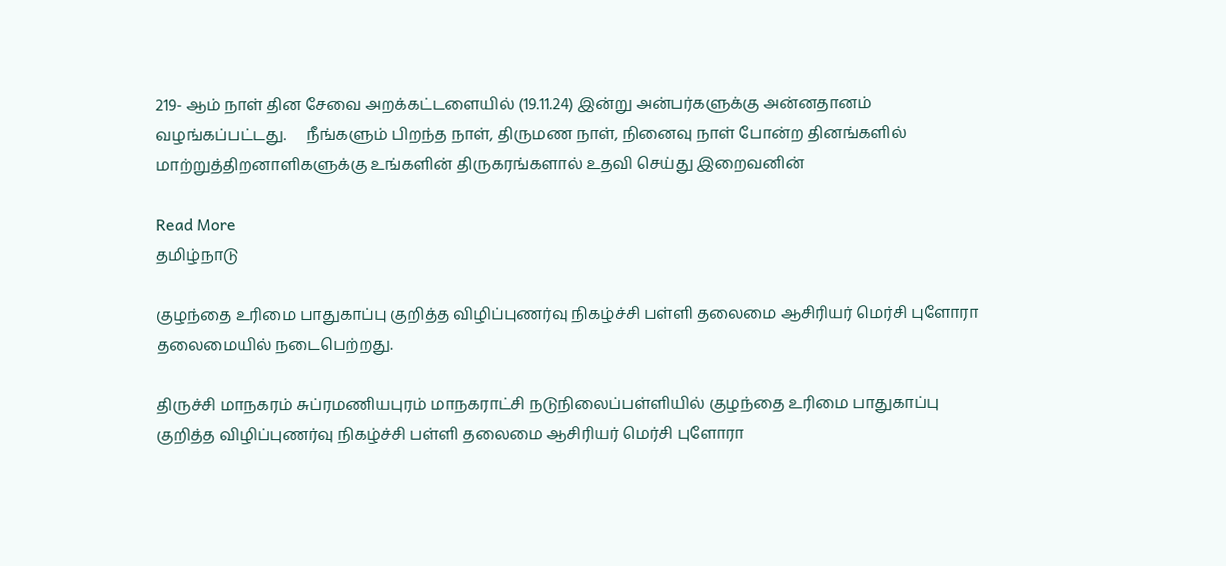219- ஆம் நாள் தின சேவை அறக்கட்டளையில் (19.11.24) இன்று அன்பர்களுக்கு அன்னதானம் வழங்கப்பட்டது.     நீங்களும் பிறந்த நாள், திருமண நாள், நினைவு நாள் போன்ற தினங்களில் மாற்றுத்திறனாளிகளுக்கு உங்களின் திருகரங்களால் உதவி செய்து இறைவனின்

Read More
தமிழ்நாடு

குழந்தை உரிமை பாதுகாப்பு குறித்த விழிப்புணர்வு நிகழ்ச்சி பள்ளி தலைமை ஆசிரியர் மெர்சி புளோரா தலைமையில் நடைபெற்றது.

திருச்சி மாநகரம் சுப்ரமணியபுரம் மாநகராட்சி நடுநிலைப்பள்ளியில் குழந்தை உரிமை பாதுகாப்பு குறித்த விழிப்புணர்வு நிகழ்ச்சி பள்ளி தலைமை ஆசிரியர் மெர்சி புளோரா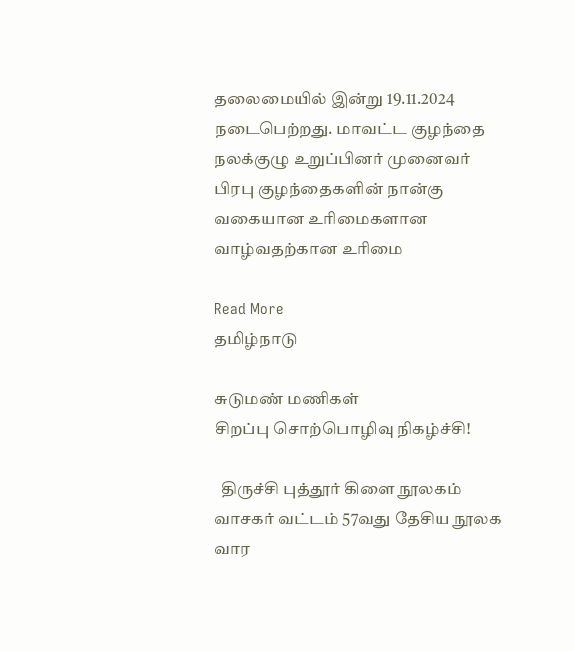தலைமையில் இன்று 19.11.2024 நடைபெற்றது. மாவட்ட குழந்தை நலக்குழு உறுப்பினர் முனைவர் பிரபு குழந்தைகளின் நான்கு வகையான உரிமைகளான வாழ்வதற்கான உரிமை

Read More
தமிழ்நாடு

சுடுமண் மணிகள்
சிறப்பு சொற்பொழிவு நிகழ்ச்சி!

  திருச்சி புத்தூர் கிளை நூலகம் வாசகர் வட்டம் 57வது தேசிய நூலக வார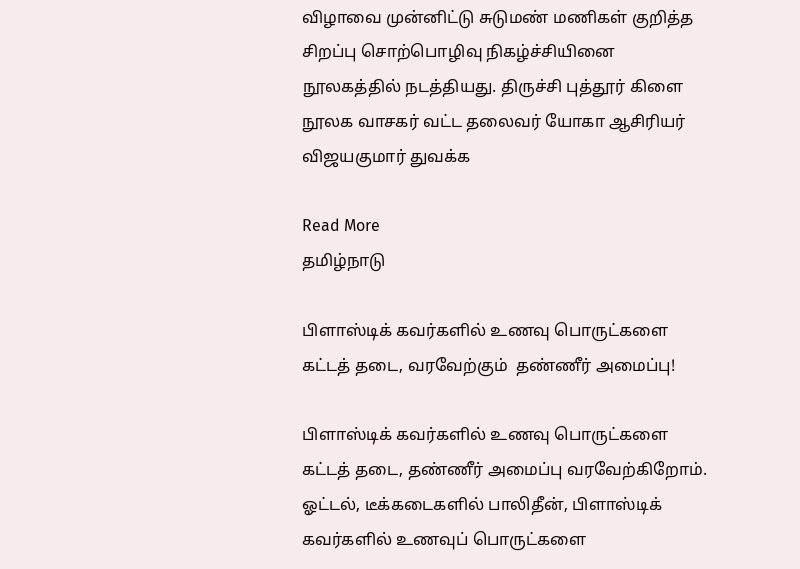விழாவை முன்னிட்டு சுடுமண் மணிகள் குறித்த சிறப்பு சொற்பொழிவு நிகழ்ச்சியினை நூலகத்தில் நடத்தியது. திருச்சி புத்தூர் கிளை நூலக வாசகர் வட்ட தலைவர் யோகா ஆசிரியர் விஜயகுமார் துவக்க

Read More
தமிழ்நாடு

பிளாஸ்டிக் கவர்களில் உணவு பொருட்களை கட்டத் தடை, வரவேற்கும்  தண்ணீர் அமைப்பு!

பிளாஸ்டிக் கவர்களில் உணவு பொருட்களை கட்டத் தடை, தண்ணீர் அமைப்பு வரவேற்கிறோம். ஓட்டல், டீக்கடைகளில் பாலிதீன், பிளாஸ்டிக் கவர்களில் உணவுப் பொருட்களை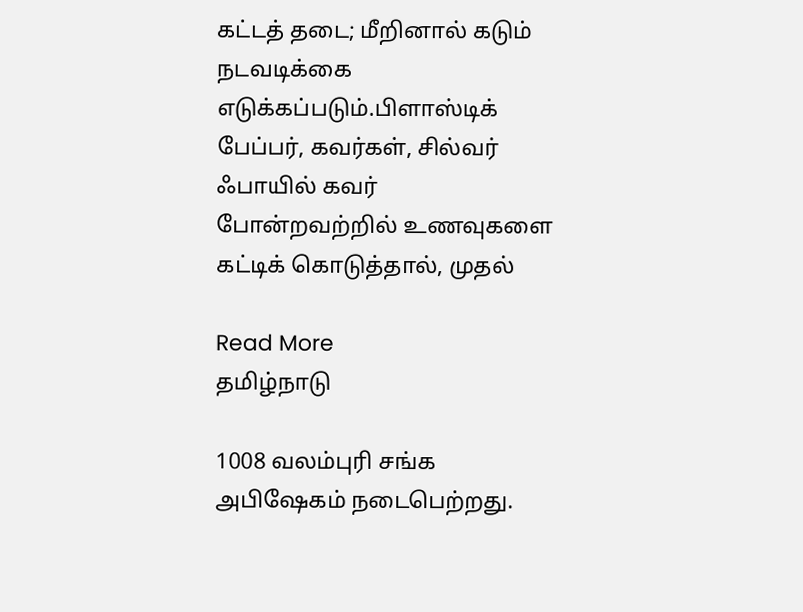கட்டத் தடை; மீறினால் கடும் நடவடிக்கை எடுக்கப்படும்.பிளாஸ்டிக் பேப்பர், கவர்கள், சில்வர் ஃபாயில் கவர் போன்றவற்றில் உணவுகளை கட்டிக் கொடுத்தால், முதல்

Read More
தமிழ்நாடு

1008 வலம்புரி சங்க அபிஷேகம் நடைபெற்றது.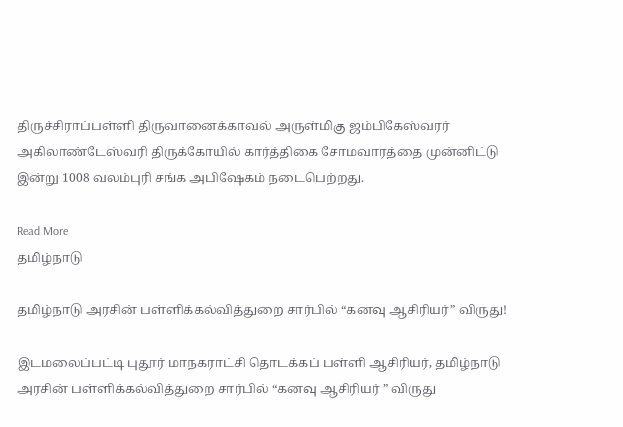திருச்சிராப்பள்ளி திருவானைக்காவல் அருள்மிகு ஜம்பிகேஸ்வரர் அகிலாண்டேஸ்வரி திருக்கோயில் கார்த்திகை சோமவாரத்தை முன்னிட்டு இன்று 1008 வலம்புரி சங்க அபிஷேகம் நடைபெற்றது.

Read More
தமிழ்நாடு

தமிழ்நாடு அரசின் பள்ளிக்கல்வித்துறை சார்பில் “கனவு ஆசிரியர்” விருது!

இடமலைப்பட்டி புதூர் மாநகராட்சி தொடக்கப் பள்ளி ஆசிரியர், தமிழ்நாடு அரசின் பள்ளிக்கல்வித்துறை சார்பில் “கனவு ஆசிரியர் ” விருது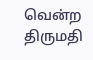வென்ற திருமதி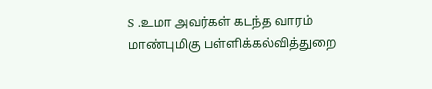S .உமா அவர்கள் கடந்த வாரம் மாண்புமிகு பள்ளிக்கல்வித்துறை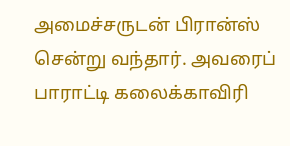அமைச்சருடன் பிரான்ஸ் சென்று வந்தார். அவரைப் பாராட்டி கலைக்காவிரி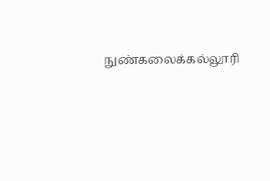நுண்கலைக்கல்லூரி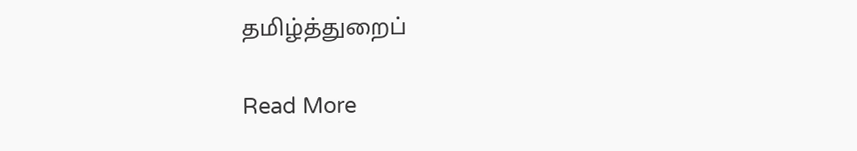தமிழ்த்துறைப்

Read More